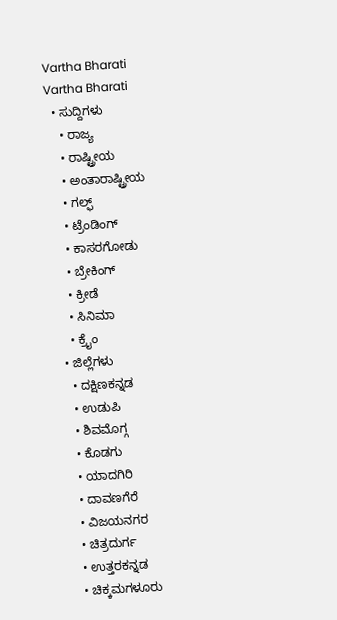Vartha Bharati
Vartha Bharati
  • ಸುದ್ದಿಗಳು
    • ರಾಜ್ಯ
    • ರಾಷ್ಟ್ರೀಯ
    • ಅಂತಾರಾಷ್ಟ್ರೀಯ
    • ಗಲ್ಫ್
    • ಟ್ರೆಂಡಿಂಗ್
    • ಕಾಸರಗೋಡು
    • ಬ್ರೇಕಿಂಗ್
    • ಕ್ರೀಡೆ
    • ಸಿನಿಮಾ
    • ಕ್ರೈಂ
  • ಜಿಲ್ಲೆಗಳು
    • ದಕ್ಷಿಣಕನ್ನಡ
    • ಉಡುಪಿ
    • ಶಿವಮೊಗ್ಗ
    • ಕೊಡಗು
    • ಯಾದಗಿರಿ
    • ದಾವಣಗೆರೆ
    • ವಿಜಯನಗರ
    • ಚಿತ್ರದುರ್ಗ
    • ಉತ್ತರಕನ್ನಡ
    • ಚಿಕ್ಕಮಗಳೂರು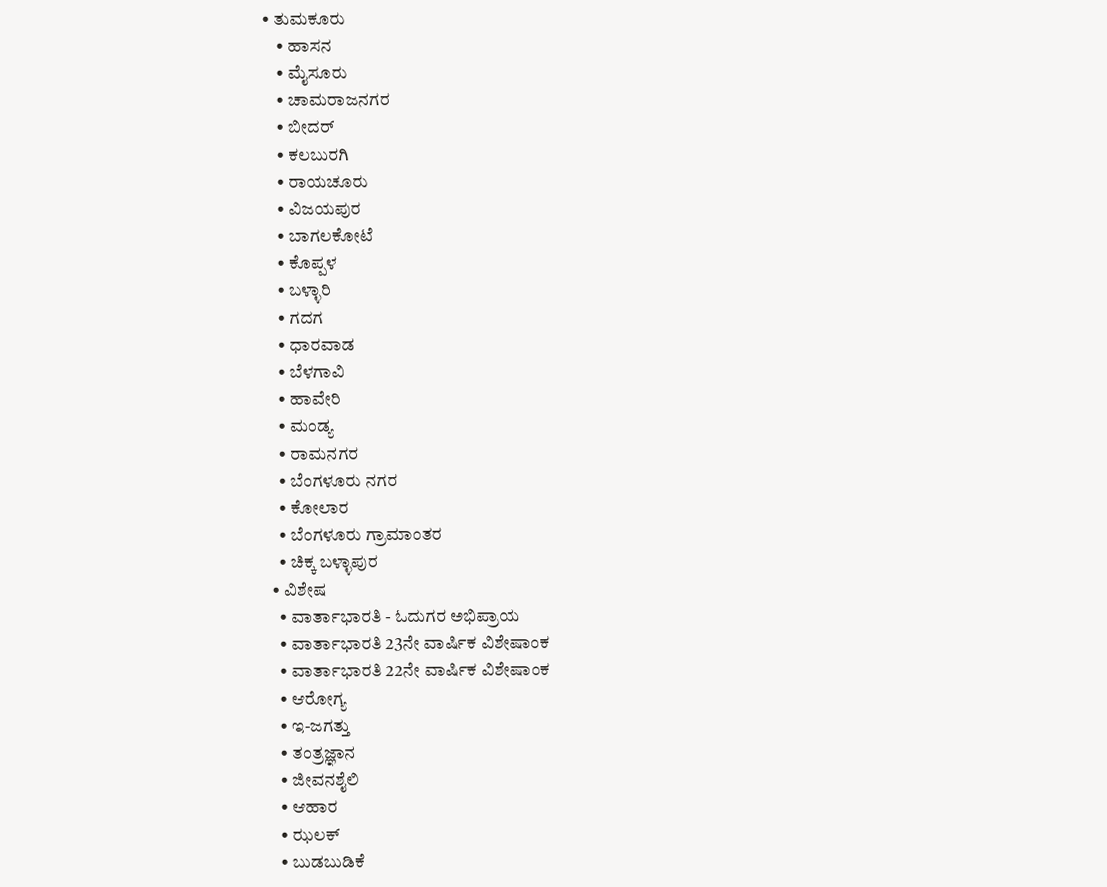• ತುಮಕೂರು
    • ಹಾಸನ
    • ಮೈಸೂರು
    • ಚಾಮರಾಜನಗರ
    • ಬೀದರ್‌
    • ಕಲಬುರಗಿ
    • ರಾಯಚೂರು
    • ವಿಜಯಪುರ
    • ಬಾಗಲಕೋಟೆ
    • ಕೊಪ್ಪಳ
    • ಬಳ್ಳಾರಿ
    • ಗದಗ
    • ಧಾರವಾಡ‌
    • ಬೆಳಗಾವಿ
    • ಹಾವೇರಿ
    • ಮಂಡ್ಯ
    • ರಾಮನಗರ
    • ಬೆಂಗಳೂರು ನಗರ
    • ಕೋಲಾರ
    • ಬೆಂಗಳೂರು ಗ್ರಾಮಾಂತರ
    • ಚಿಕ್ಕ ಬಳ್ಳಾಪುರ
  • ವಿಶೇಷ
    • ವಾರ್ತಾಭಾರತಿ - ಓದುಗರ ಅಭಿಪ್ರಾಯ
    • ವಾರ್ತಾಭಾರತಿ 23ನೇ ವಾರ್ಷಿಕ ವಿಶೇಷಾಂಕ
    • ವಾರ್ತಾಭಾರತಿ 22ನೇ ವಾರ್ಷಿಕ ವಿಶೇಷಾಂಕ
    • ಆರೋಗ್ಯ
    • ಇ-ಜಗತ್ತು
    • ತಂತ್ರಜ್ಞಾನ
    • ಜೀವನಶೈಲಿ
    • ಆಹಾರ
    • ಝಲಕ್
    • ಬುಡಬುಡಿಕೆ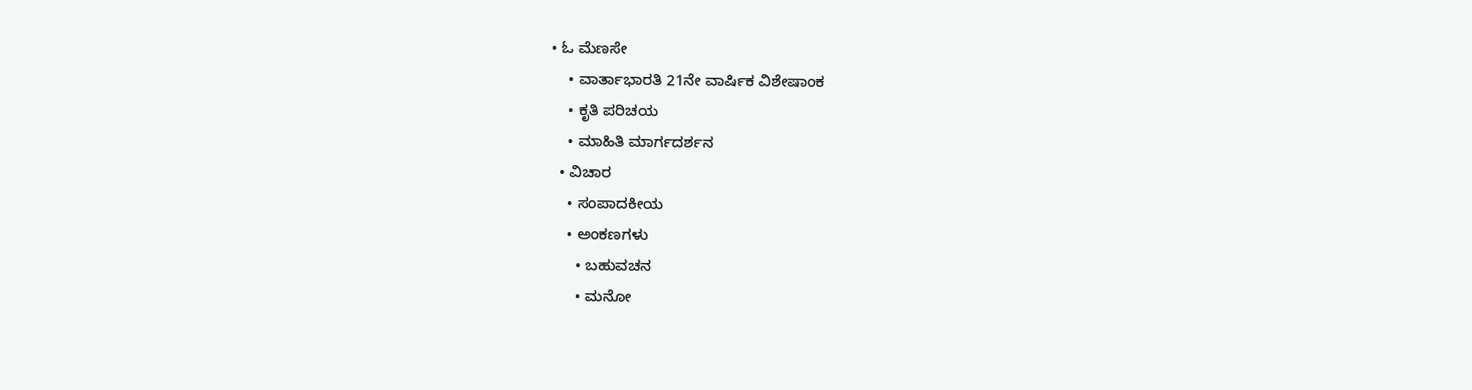• ಓ ಮೆಣಸೇ
    • ವಾರ್ತಾಭಾರತಿ 21ನೇ ವಾರ್ಷಿಕ ವಿಶೇಷಾಂಕ
    • ಕೃತಿ ಪರಿಚಯ
    • ಮಾಹಿತಿ ಮಾರ್ಗದರ್ಶನ
  • ವಿಚಾರ
    • ಸಂಪಾದಕೀಯ
    • ಅಂಕಣಗಳು
      • ಬಹುವಚನ
      • ಮನೋ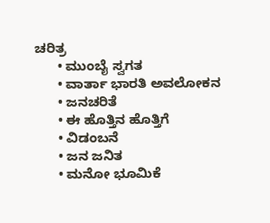ಚರಿತ್ರ
      • ಮುಂಬೈ ಸ್ವಗತ
      • ವಾರ್ತಾ ಭಾರತಿ ಅವಲೋಕನ
      • ಜನಚರಿತೆ
      • ಈ ಹೊತ್ತಿನ ಹೊತ್ತಿಗೆ
      • ವಿಡಂಬನೆ
      • ಜನ ಜನಿತ
      • ಮನೋ ಭೂಮಿಕೆ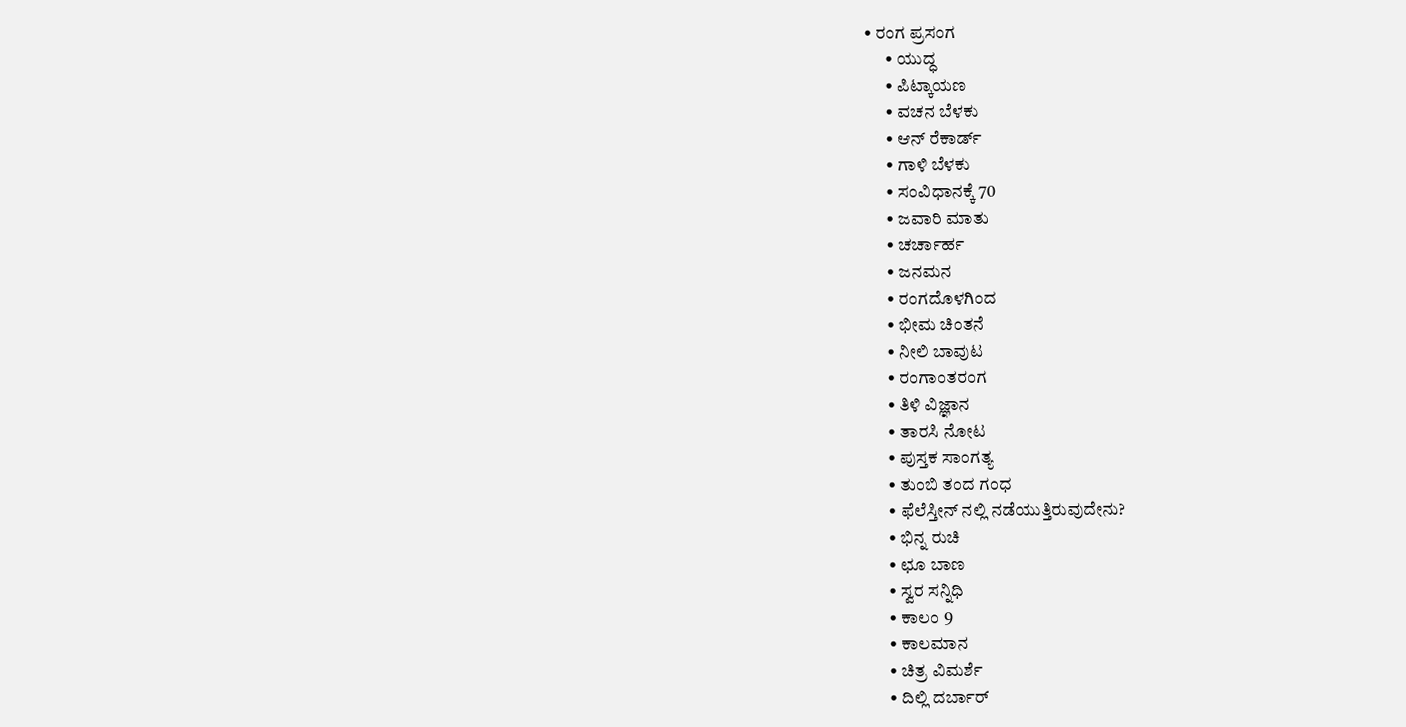• ರಂಗ ಪ್ರಸಂಗ
      • ಯುದ್ಧ
      • ಪಿಟ್ಕಾಯಣ
      • ವಚನ ಬೆಳಕು
      • ಆನ್ ರೆಕಾರ್ಡ್
      • ಗಾಳಿ ಬೆಳಕು
      • ಸಂವಿಧಾನಕ್ಕೆ 70
      • ಜವಾರಿ ಮಾತು
      • ಚರ್ಚಾರ್ಹ
      • ಜನಮನ
      • ರಂಗದೊಳಗಿಂದ
      • ಭೀಮ ಚಿಂತನೆ
      • ನೀಲಿ ಬಾವುಟ
      • ರಂಗಾಂತರಂಗ
      • ತಿಳಿ ವಿಜ್ಞಾನ
      • ತಾರಸಿ ನೋಟ
      • ಪುಸ್ತಕ ಸಾಂಗತ್ಯ
      • ತುಂಬಿ ತಂದ ಗಂಧ
      • ಫೆಲೆಸ್ತೀನ್ ‌ನಲ್ಲಿ ನಡೆಯುತ್ತಿರುವುದೇನು?
      • ಭಿನ್ನ ರುಚಿ
      • ಛೂ ಬಾಣ
      • ಸ್ವರ ಸನ್ನಿಧಿ
      • ಕಾಲಂ 9
      • ಕಾಲಮಾನ
      • ಚಿತ್ರ ವಿಮರ್ಶೆ
      • ದಿಲ್ಲಿ ದರ್ಬಾರ್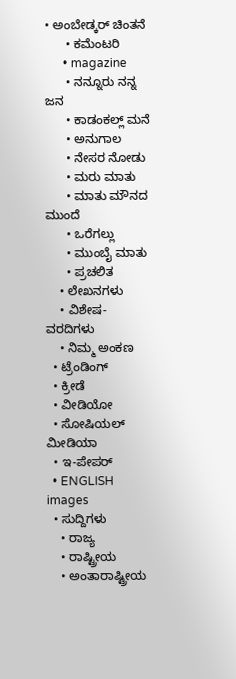• ಅಂಬೇಡ್ಕರ್ ಚಿಂತನೆ
      • ಕಮೆಂಟರಿ
      • magazine
      • ನನ್ನೂರು ನನ್ನ ಜನ
      • ಕಾಡಂಕಲ್ಲ್ ಮನೆ
      • ಅನುಗಾಲ
      • ನೇಸರ ನೋಡು
      • ಮರು ಮಾತು
      • ಮಾತು ಮೌನದ ಮುಂದೆ
      • ಒರೆಗಲ್ಲು
      • ಮುಂಬೈ ಮಾತು
      • ಪ್ರಚಲಿತ
    • ಲೇಖನಗಳು
    • ವಿಶೇಷ-ವರದಿಗಳು
    • ನಿಮ್ಮ ಅಂಕಣ
  • ಟ್ರೆಂಡಿಂಗ್
  • ಕ್ರೀಡೆ
  • ವೀಡಿಯೋ
  • ಸೋಷಿಯಲ್ ಮೀಡಿಯಾ
  • ಇ-ಪೇಪರ್
  • ENGLISH
images
  • ಸುದ್ದಿಗಳು
    • ರಾಜ್ಯ
    • ರಾಷ್ಟ್ರೀಯ
    • ಅಂತಾರಾಷ್ಟ್ರೀಯ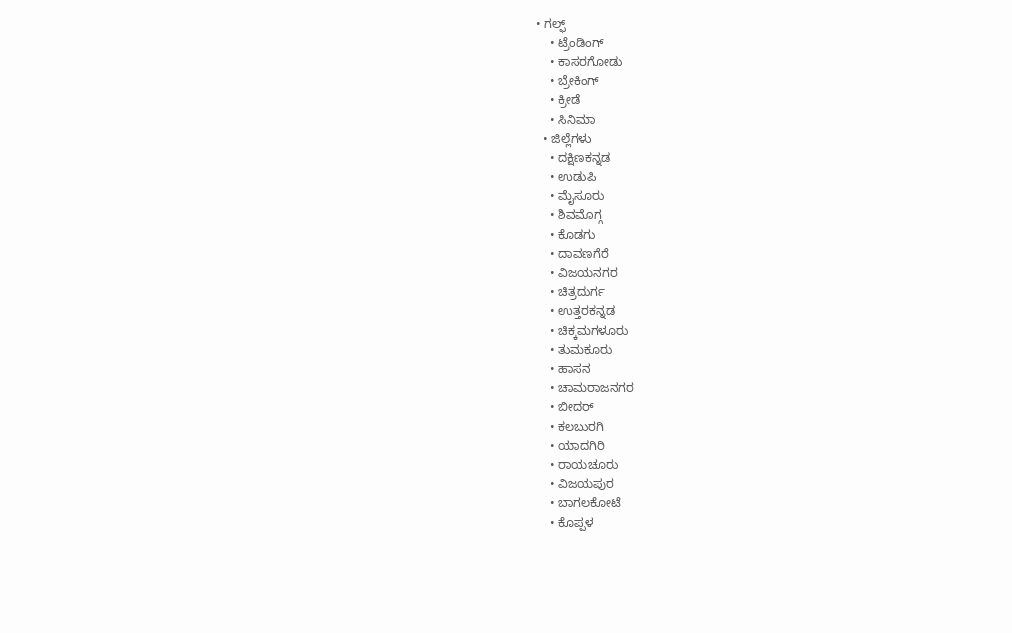• ಗಲ್ಫ್
    • ಟ್ರೆಂಡಿಂಗ್
    • ಕಾಸರಗೋಡು
    • ಬ್ರೇಕಿಂಗ್
    • ಕ್ರೀಡೆ
    • ಸಿನಿಮಾ
  • ಜಿಲ್ಲೆಗಳು
    • ದಕ್ಷಿಣಕನ್ನಡ
    • ಉಡುಪಿ
    • ಮೈಸೂರು
    • ಶಿವಮೊಗ್ಗ
    • ಕೊಡಗು
    • ದಾವಣಗೆರೆ
    • ವಿಜಯನಗರ
    • ಚಿತ್ರದುರ್ಗ
    • ಉತ್ತರಕನ್ನಡ
    • ಚಿಕ್ಕಮಗಳೂರು
    • ತುಮಕೂರು
    • ಹಾಸನ
    • ಚಾಮರಾಜನಗರ
    • ಬೀದರ್‌
    • ಕಲಬುರಗಿ
    • ಯಾದಗಿರಿ
    • ರಾಯಚೂರು
    • ವಿಜಯಪುರ
    • ಬಾಗಲಕೋಟೆ
    • ಕೊಪ್ಪಳ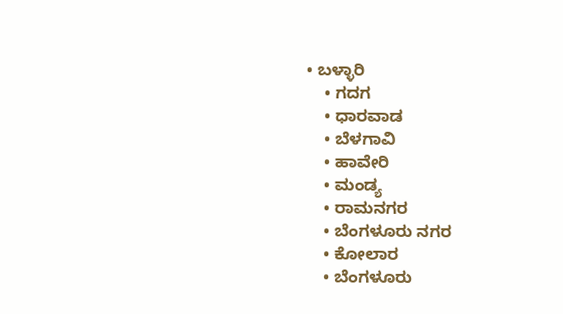• ಬಳ್ಳಾರಿ
    • ಗದಗ
    • ಧಾರವಾಡ
    • ಬೆಳಗಾವಿ
    • ಹಾವೇರಿ
    • ಮಂಡ್ಯ
    • ರಾಮನಗರ
    • ಬೆಂಗಳೂರು ನಗರ
    • ಕೋಲಾರ
    • ಬೆಂಗಳೂರು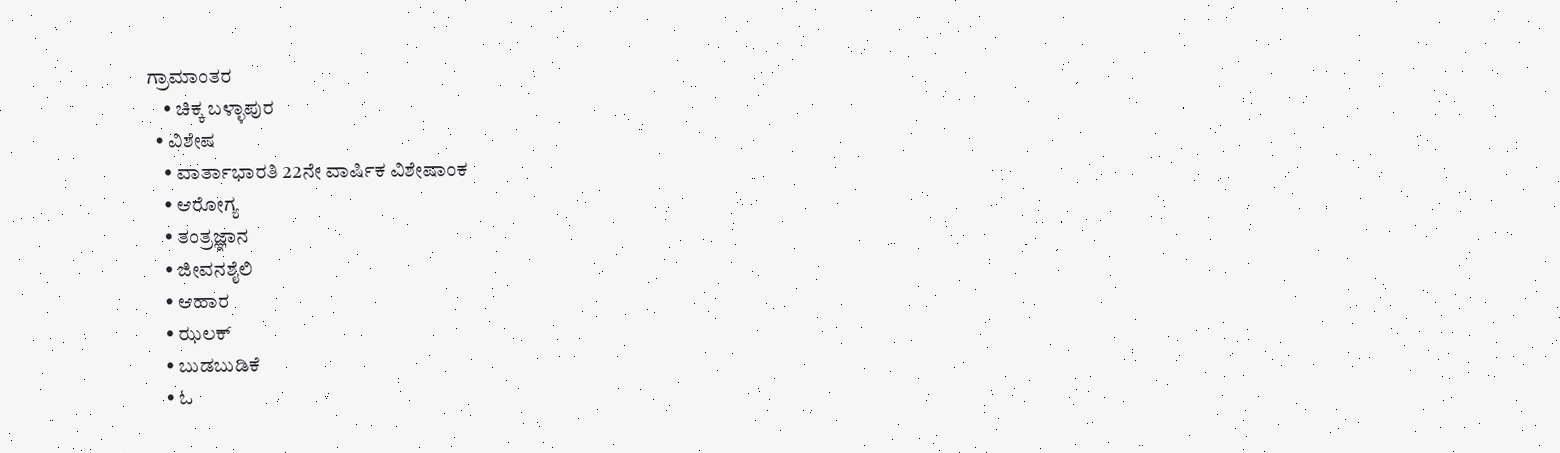ಗ್ರಾಮಾಂತರ
    • ಚಿಕ್ಕ ಬಳ್ಳಾಪುರ
  • ವಿಶೇಷ
    • ವಾರ್ತಾಭಾರತಿ 22ನೇ ವಾರ್ಷಿಕ ವಿಶೇಷಾಂಕ
    • ಆರೋಗ್ಯ
    • ತಂತ್ರಜ್ಞಾನ
    • ಜೀವನಶೈಲಿ
    • ಆಹಾರ
    • ಝಲಕ್
    • ಬುಡಬುಡಿಕೆ
    • ಓ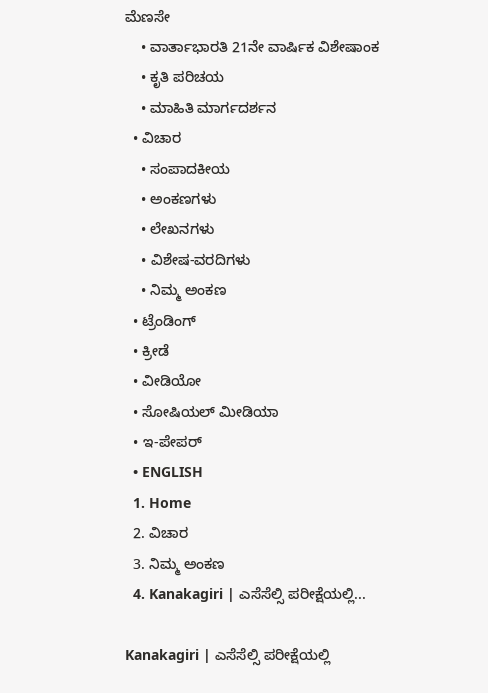ಮೆಣಸೇ
    • ವಾರ್ತಾಭಾರತಿ 21ನೇ ವಾರ್ಷಿಕ ವಿಶೇಷಾಂಕ
    • ಕೃತಿ ಪರಿಚಯ
    • ಮಾಹಿತಿ ಮಾರ್ಗದರ್ಶನ
  • ವಿಚಾರ
    • ಸಂಪಾದಕೀಯ
    • ಅಂಕಣಗಳು
    • ಲೇಖನಗಳು
    • ವಿಶೇಷ-ವರದಿಗಳು
    • ನಿಮ್ಮ ಅಂಕಣ
  • ಟ್ರೆಂಡಿಂಗ್
  • ಕ್ರೀಡೆ
  • ವೀಡಿಯೋ
  • ಸೋಷಿಯಲ್ ಮೀಡಿಯಾ
  • ಇ-ಪೇಪರ್
  • ENGLISH
  1. Home
  2. ವಿಚಾರ
  3. ನಿಮ್ಮ ಅಂಕಣ
  4. Kanakagiri | ಎಸೆಸೆಲ್ಸಿ ಪರೀಕ್ಷೆಯಲ್ಲಿ...

Kanakagiri | ಎಸೆಸೆಲ್ಸಿ ಪರೀಕ್ಷೆಯಲ್ಲಿ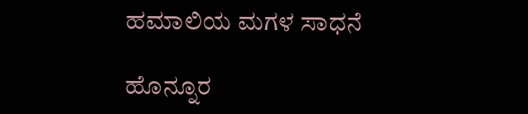ಹಮಾಲಿಯ ಮಗಳ ಸಾಧನೆ

ಹೊನ್ನೂರ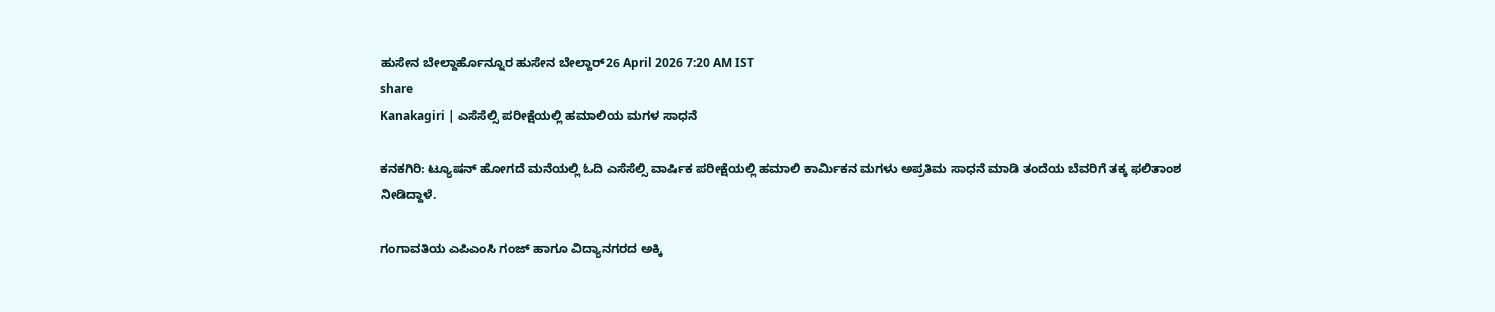ಹುಸೇನ ಬೇಲ್ದಾರ್ಹೊನ್ನೂರ ಹುಸೇನ ಬೇಲ್ದಾರ್26 April 2026 7:20 AM IST
share
Kanakagiri | ಎಸೆಸೆಲ್ಸಿ ಪರೀಕ್ಷೆಯಲ್ಲಿ ಹಮಾಲಿಯ ಮಗಳ ಸಾಧನೆ

ಕನಕಗಿರಿ: ಟ್ಯೂಷನ್ ಹೋಗದೆ ಮನೆಯಲ್ಲಿ ಓದಿ ಎಸೆಸೆಲ್ಸಿ ವಾರ್ಷಿಕ ಪರೀಕ್ಷೆಯಲ್ಲಿ ಹಮಾಲಿ ಕಾರ್ಮಿಕನ ಮಗಳು ಅಪ್ರತಿಮ ಸಾಧನೆ ಮಾಡಿ ತಂದೆಯ ಬೆವರಿಗೆ ತಕ್ಕ ಫಲಿತಾಂಶ ನೀಡಿದ್ದಾಳೆ.

ಗಂಗಾವತಿಯ ಎಪಿಎಂಸಿ ಗಂಜ್ ಹಾಗೂ ವಿದ್ಯಾನಗರದ ಅಕ್ಕಿ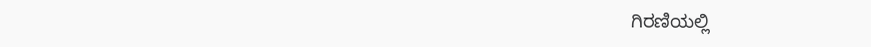ಗಿರಣಿಯಲ್ಲಿ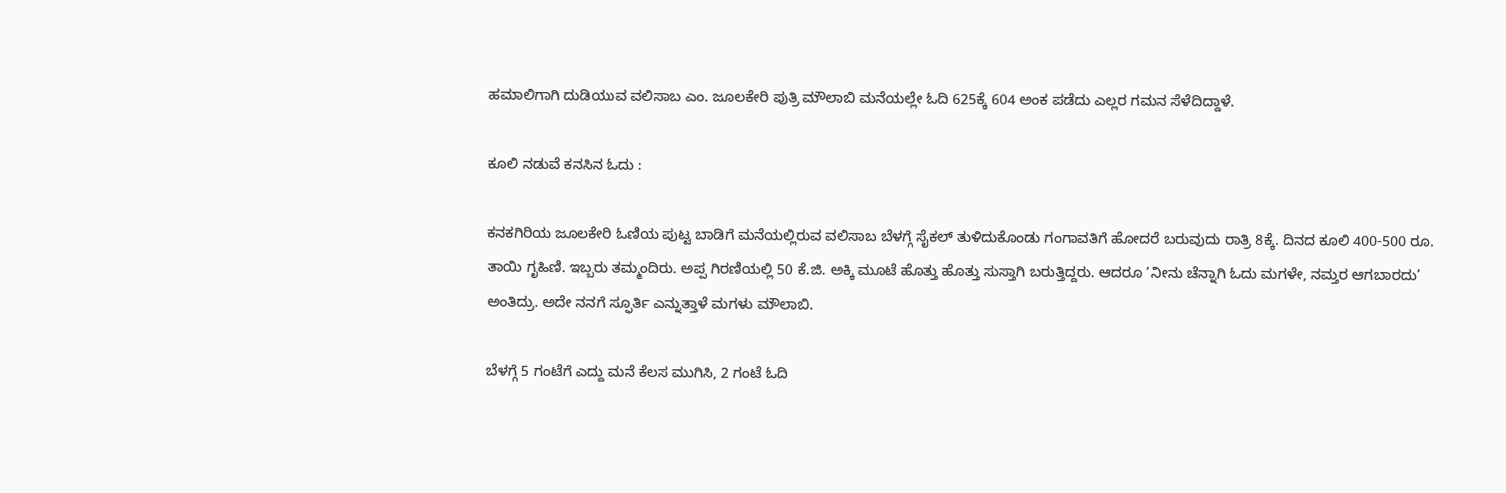ಹಮಾಲಿಗಾಗಿ ದುಡಿಯುವ ವಲಿಸಾಬ ಎಂ. ಜೂಲಕೇರಿ ಪುತ್ರಿ ಮೌಲಾಬಿ ಮನೆಯಲ್ಲೇ ಓದಿ 625ಕ್ಕೆ 604 ಅಂಕ ಪಡೆದು ಎಲ್ಲರ ಗಮನ ಸೆಳೆದಿದ್ದಾಳೆ.

ಕೂಲಿ ನಡುವೆ ಕನಸಿನ ಓದು :

ಕನಕಗಿರಿಯ ಜೂಲಕೇರಿ ಓಣಿಯ ಪುಟ್ಟ ಬಾಡಿಗೆ ಮನೆಯಲ್ಲಿರುವ ವಲಿಸಾಬ ಬೆಳಗ್ಗೆ ಸೈಕಲ್ ತುಳಿದುಕೊಂಡು ಗಂಗಾವತಿಗೆ ಹೋದರೆ ಬರುವುದು ರಾತ್ರಿ 8ಕ್ಕೆ. ದಿನದ ಕೂಲಿ 400-500 ರೂ. ತಾಯಿ ಗೃಹಿಣಿ. ಇಬ್ಬರು ತಮ್ಮಂದಿರು. ಅಪ್ಪ ಗಿರಣಿಯಲ್ಲಿ 50 ಕೆ.ಜಿ. ಅಕ್ಕಿ ಮೂಟೆ ಹೊತ್ತು ಹೊತ್ತು ಸುಸ್ತಾಗಿ ಬರುತ್ತಿದ್ದರು. ಆದರೂ ‘ನೀನು ಚೆನ್ನಾಗಿ ಓದು ಮಗಳೇ, ನಮ್ತರ ಆಗಬಾರದು’ ಅಂತಿದ್ರು. ಅದೇ ನನಗೆ ಸ್ಫೂರ್ತಿ ಎನ್ನುತ್ತಾಳೆ ಮಗಳು ಮೌಲಾಬಿ.

ಬೆಳಗ್ಗೆ 5 ಗಂಟೆಗೆ ಎದ್ದು ಮನೆ ಕೆಲಸ ಮುಗಿಸಿ, 2 ಗಂಟೆ ಓದಿ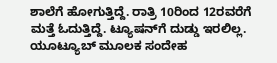ಶಾಲೆಗೆ ಹೋಗುತ್ತಿದ್ದೆ. ರಾತ್ರಿ 10ರಿಂದ 12ರವರೆಗೆ ಮತ್ತೆ ಓದುತ್ತಿದ್ದೆ. ಟ್ಯೂಷನ್‌ಗೆ ದುಡ್ಡು ಇರಲಿಲ್ಲ. ಯೂಟ್ಯೂಬ್ ಮೂಲಕ ಸಂದೇಹ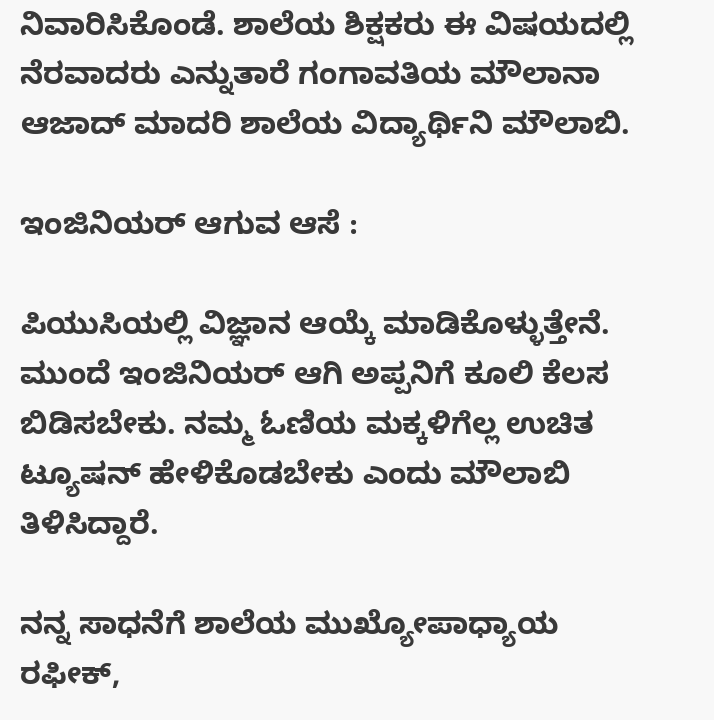ನಿವಾರಿಸಿಕೊಂಡೆ. ಶಾಲೆಯ ಶಿಕ್ಷಕರು ಈ ವಿಷಯದಲ್ಲಿ ನೆರವಾದರು ಎನ್ನುತಾರೆ ಗಂಗಾವತಿಯ ಮೌಲಾನಾ ಆಜಾದ್ ಮಾದರಿ ಶಾಲೆಯ ವಿದ್ಯಾರ್ಥಿನಿ ಮೌಲಾಬಿ.

ಇಂಜಿನಿಯರ್ ಆಗುವ ಆಸೆ :

ಪಿಯುಸಿಯಲ್ಲಿ ವಿಜ್ಞಾನ ಆಯ್ಕೆ ಮಾಡಿಕೊಳ್ಳುತ್ತೇನೆ. ಮುಂದೆ ಇಂಜಿನಿಯರ್ ಆಗಿ ಅಪ್ಪನಿಗೆ ಕೂಲಿ ಕೆಲಸ ಬಿಡಿಸಬೇಕು. ನಮ್ಮ ಓಣಿಯ ಮಕ್ಕಳಿಗೆಲ್ಲ ಉಚಿತ ಟ್ಯೂಷನ್ ಹೇಳಿಕೊಡಬೇಕು ಎಂದು ಮೌಲಾಬಿ ತಿಳಿಸಿದ್ದಾರೆ.

ನನ್ನ ಸಾಧನೆಗೆ ಶಾಲೆಯ ಮುಖ್ಯೋಪಾಧ್ಯಾಯ ರಫೀಕ್,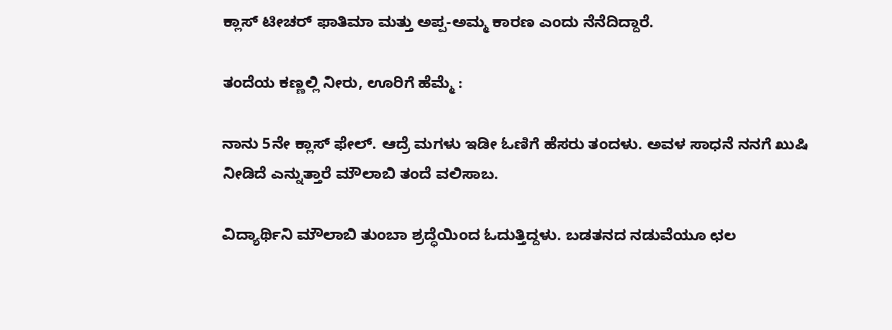ಕ್ಲಾಸ್ ಟೀಚರ್ ಫಾತಿಮಾ ಮತ್ತು ಅಪ್ಪ-ಅಮ್ಮ ಕಾರಣ ಎಂದು ನೆನೆದಿದ್ದಾರೆ.

ತಂದೆಯ ಕಣ್ಣಲ್ಲಿ ನೀರು, ಊರಿಗೆ ಹೆಮ್ಮೆ :

ನಾನು 5ನೇ ಕ್ಲಾಸ್ ಫೇಲ್. ಆದ್ರೆ ಮಗಳು ಇಡೀ ಓಣಿಗೆ ಹೆಸರು ತಂದಳು. ಅವಳ ಸಾಧನೆ ನನಗೆ ಖುಷಿ ನೀಡಿದೆ ಎನ್ನುತ್ತಾರೆ ಮೌಲಾಬಿ ತಂದೆ ವಲಿಸಾಬ.

ವಿದ್ಯಾರ್ಥಿನಿ ಮೌಲಾಬಿ ತುಂಬಾ ಶ್ರದ್ಧೆಯಿಂದ ಓದುತ್ತಿದ್ದಳು. ಬಡತನದ ನಡುವೆಯೂ ಛಲ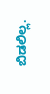ಬಿಡಲಿಲ್ಲ.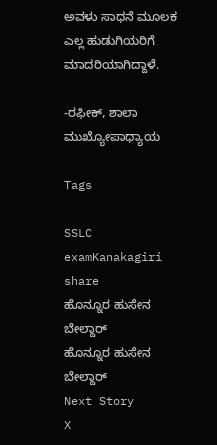ಅವಳು ಸಾಧನೆ ಮೂಲಕ ಎಲ್ಲ ಹುಡುಗಿಯರಿಗೆ ಮಾದರಿಯಾಗಿದ್ದಾಳೆ.

-ರಫೀಕ್, ಶಾಲಾ ಮುಖ್ಯೋಪಾಧ್ಯಾಯ

Tags

SSLC examKanakagiri
share
ಹೊನ್ನೂರ ಹುಸೇನ ಬೇಲ್ದಾರ್
ಹೊನ್ನೂರ ಹುಸೇನ ಬೇಲ್ದಾರ್
Next Story
X